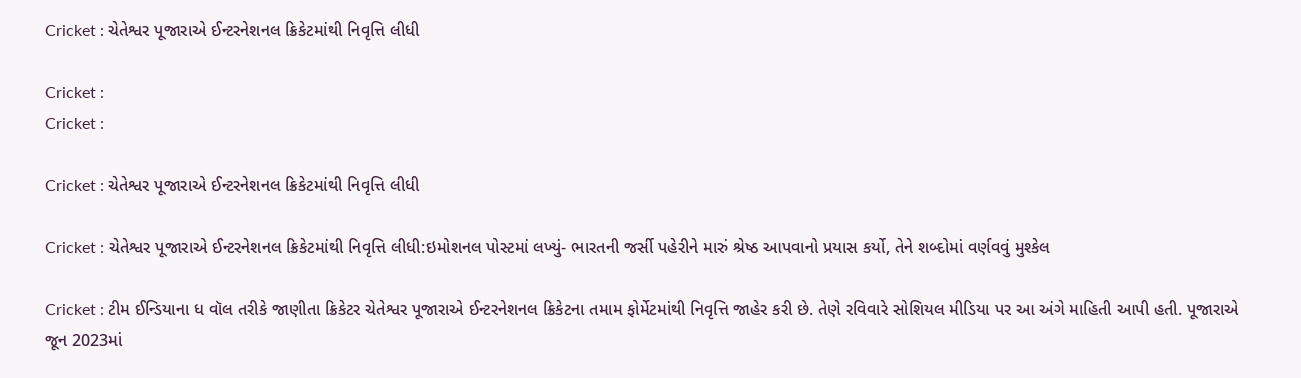Cricket : ચેતેશ્વર પૂજારાએ ઈન્ટરનેશનલ ક્રિકેટમાંથી નિવૃત્તિ લીધી

Cricket :
Cricket :

Cricket : ચેતેશ્વર પૂજારાએ ઈન્ટરનેશનલ ક્રિકેટમાંથી નિવૃત્તિ લીધી

Cricket : ચેતેશ્વર પૂજારાએ ઈન્ટરનેશનલ ક્રિકેટમાંથી નિવૃત્તિ લીધી:ઇમોશનલ પોસ્ટમાં લખ્યું- ભારતની જર્સી પહેરીને મારું શ્રેષ્ઠ આપવાનો પ્રયાસ કર્યો, તેને શબ્દોમાં વર્ણવવું મુશ્કેલ

Cricket : ટીમ ઈન્ડિયાના ધ વૉલ તરીકે જાણીતા ક્રિકેટર ચેતેશ્વર પૂજારાએ ઈન્ટરનેશનલ ક્રિકેટના તમામ ફોર્મેટમાંથી નિવૃત્તિ જાહેર કરી છે. તેણે રવિવારે સોશિયલ મીડિયા પર આ અંગે માહિતી આપી હતી. પૂજારાએ જૂન 2023માં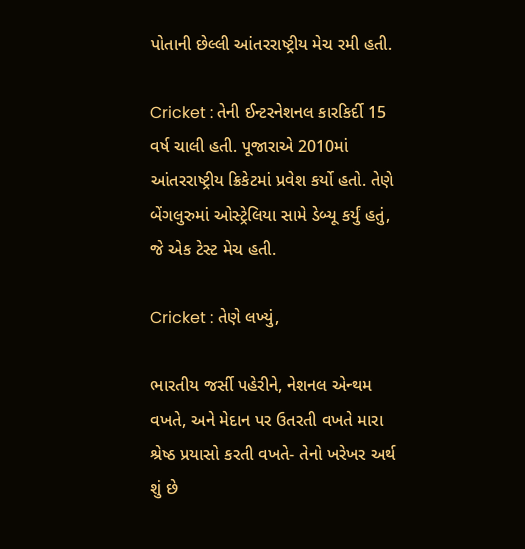પોતાની છેલ્લી આંતરરાષ્ટ્રીય મેચ રમી હતી.

Cricket : તેની ઈન્ટરનેશનલ કારકિર્દી 15 વર્ષ ચાલી હતી. પૂજારાએ 2010માં આંતરરાષ્ટ્રીય ક્રિકેટમાં પ્રવેશ કર્યો હતો. તેણે બેંગલુરુમાં ઓસ્ટ્રેલિયા સામે ડેબ્યૂ કર્યું હતું, જે એક ટેસ્ટ મેચ હતી.

Cricket : તેણે લખ્યું,

ભારતીય જર્સી પહેરીને, નેશનલ એન્થમ વખતે, અને મેદાન પર ઉતરતી વખતે મારા શ્રેષ્ઠ પ્રયાસો કરતી વખતે- તેનો ખરેખર અર્થ શું છે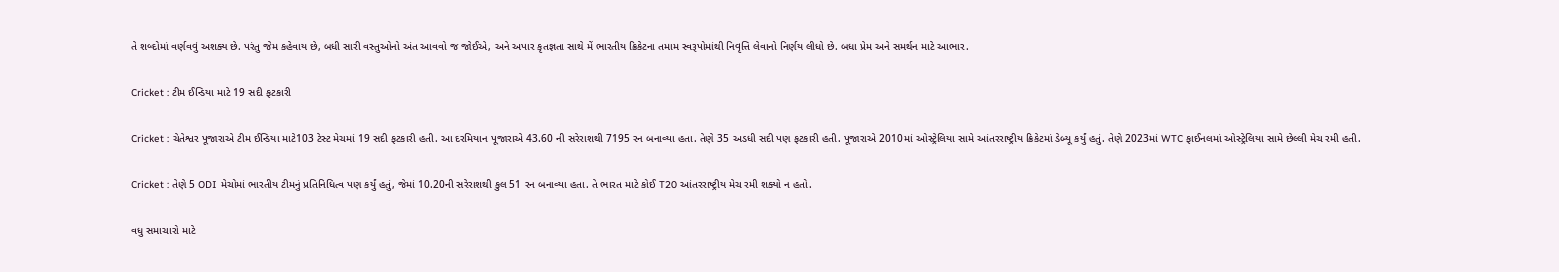તે શબ્દોમાં વર્ણવવું અશક્ય છે. પરંતુ જેમ કહેવાય છે, બધી સારી વસ્તુઓનો અંત આવવો જ જોઈએ, અને અપાર કૃતજ્ઞતા સાથે મેં ભારતીય ક્રિકેટના તમામ સ્વરૂપોમાંથી નિવૃત્તિ લેવાનો નિર્ણય લીધો છે. બધા પ્રેમ અને સમર્થન માટે આભાર.

Cricket : ટીમ ઈન્ડિયા માટે 19 સદી ફટકારી

Cricket : ચેતેશ્વર પૂજારાએ ટીમ ઈન્ડિયા માટે103 ટેસ્ટ મેચમાં 19 સદી ફટકારી હતી. આ દરમિયાન પૂજારાએ 43.60 ની સરેરાશથી 7195 રન બનાવ્યા હતા. તેણે 35 અડધી સદી પણ ફટકારી હતી. પૂજારાએ 2010માં ઓસ્ટ્રેલિયા સામે આંતરરાષ્ટ્રીય ક્રિકેટમાં ડેબ્યૂ કર્યું હતું. તેણે 2023માં WTC ફાઈનલમાં ઓસ્ટ્રેલિયા સામે છેલ્લી મેચ રમી હતી.

Cricket : તેણે 5 ODI મેચોમાં ભારતીય ટીમનું પ્રતિનિધિત્વ પણ કર્યું હતું, જેમાં 10.20ની સરેરાશથી કુલ 51 રન બનાવ્યા હતા. તે ભારત માટે કોઈ T20 આંતરરાષ્ટ્રીય મેચ રમી શક્યો ન હતો.

વધુ સમાચારો માટે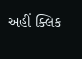અહીં ક્લિક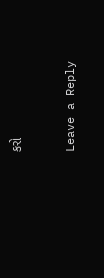કરો

Leave a Reply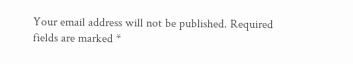Your email address will not be published. Required fields are marked *